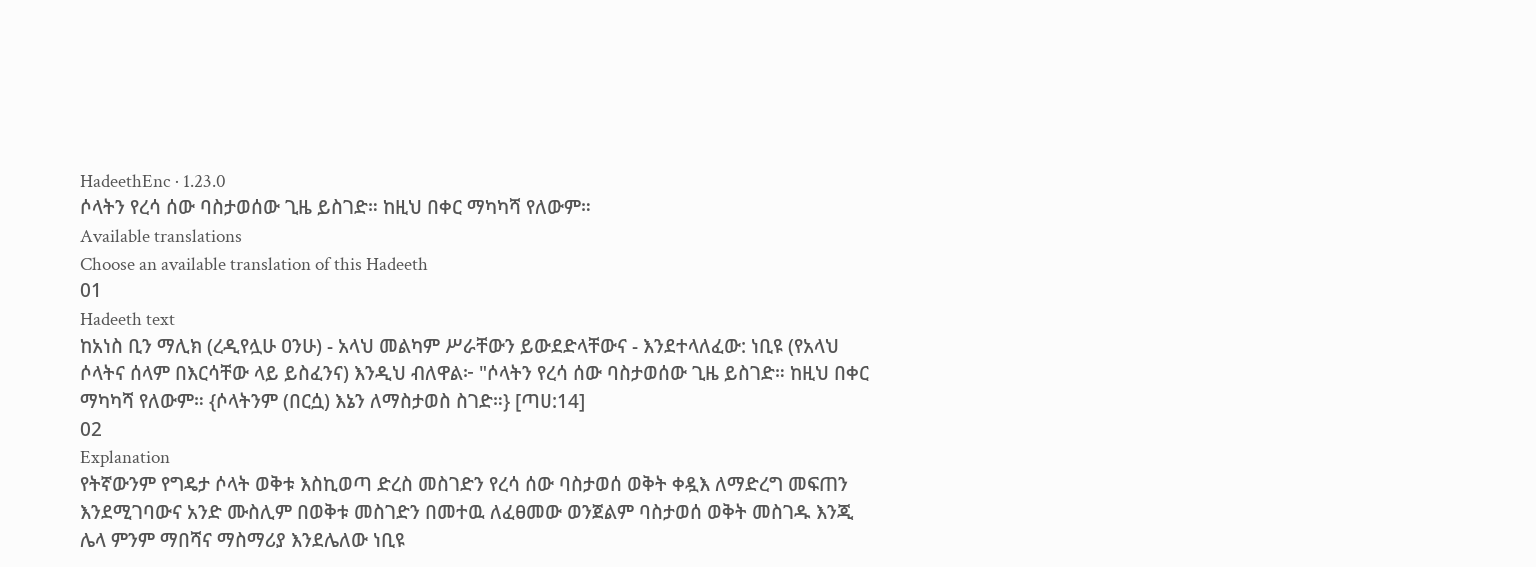HadeethEnc · 1.23.0
ሶላትን የረሳ ሰው ባስታወሰው ጊዜ ይስገድ። ከዚህ በቀር ማካካሻ የለውም።
Available translations
Choose an available translation of this Hadeeth
01
Hadeeth text
ከአነስ ቢን ማሊክ (ረዲየሏሁ ዐንሁ) - አላህ መልካም ሥራቸውን ይውደድላቸውና - እንደተላለፈው: ነቢዩ (የአላህ ሶላትና ሰላም በእርሳቸው ላይ ይስፈንና) እንዲህ ብለዋል፦ "ሶላትን የረሳ ሰው ባስታወሰው ጊዜ ይስገድ። ከዚህ በቀር ማካካሻ የለውም። {ሶላትንም (በርሷ) እኔን ለማስታወስ ስገድ።} [ጣሀ:14]
02
Explanation
የትኛውንም የግዴታ ሶላት ወቅቱ እስኪወጣ ድረስ መስገድን የረሳ ሰው ባስታወሰ ወቅት ቀዷእ ለማድረግ መፍጠን እንደሚገባውና አንድ ሙስሊም በወቅቱ መስገድን በመተዉ ለፈፀመው ወንጀልም ባስታወሰ ወቅት መስገዱ እንጂ ሌላ ምንም ማበሻና ማስማሪያ እንደሌለው ነቢዩ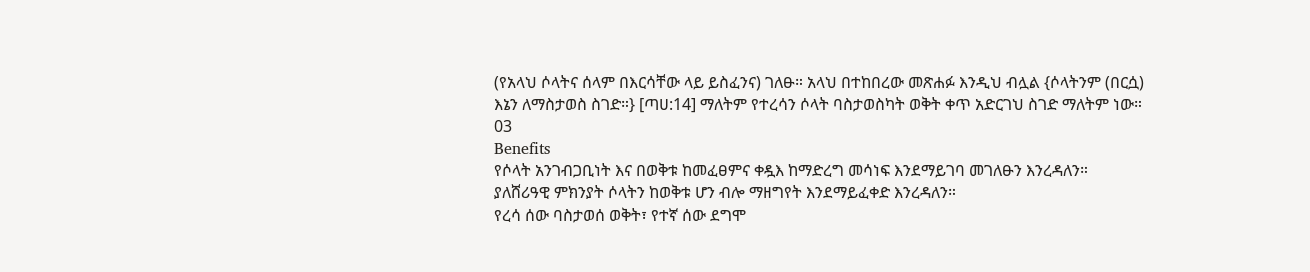(የአላህ ሶላትና ሰላም በእርሳቸው ላይ ይስፈንና) ገለፁ። አላህ በተከበረው መጽሐፉ እንዲህ ብሏል {ሶላትንም (በርሷ) እኔን ለማስታወስ ስገድ።} [ጣሀ:14] ማለትም የተረሳን ሶላት ባስታወስካት ወቅት ቀጥ አድርገህ ስገድ ማለትም ነው።
03
Benefits
የሶላት አንገብጋቢነት እና በወቅቱ ከመፈፀምና ቀዷእ ከማድረግ መሳነፍ እንደማይገባ መገለፁን እንረዳለን።
ያለሸሪዓዊ ምክንያት ሶላትን ከወቅቱ ሆን ብሎ ማዘግየት እንደማይፈቀድ እንረዳለን።
የረሳ ሰው ባስታወሰ ወቅት፣ የተኛ ሰው ደግሞ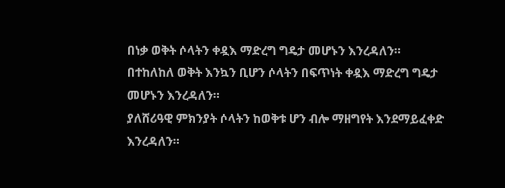በነቃ ወቅት ሶላትን ቀዷእ ማድረግ ግዴታ መሆኑን እንረዳለን።
በተከለከለ ወቅት እንኳን ቢሆን ሶላትን በፍጥነት ቀዷእ ማድረግ ግዴታ መሆኑን እንረዳለን።
ያለሸሪዓዊ ምክንያት ሶላትን ከወቅቱ ሆን ብሎ ማዘግየት እንደማይፈቀድ እንረዳለን።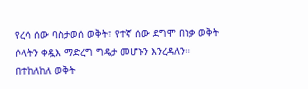የረሳ ሰው ባስታወሰ ወቅት፣ የተኛ ሰው ደግሞ በነቃ ወቅት ሶላትን ቀዷእ ማድረግ ግዴታ መሆኑን እንረዳለን።
በተከለከለ ወቅት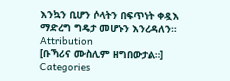እንኳን ቢሆን ሶላትን በፍጥነት ቀዷእ ማድረግ ግዴታ መሆኑን እንረዳለን።
Attribution
[ቡኻሪና ሙስሊም ዘግበውታል።]
Categories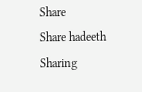Share
Share hadeeth
Sharing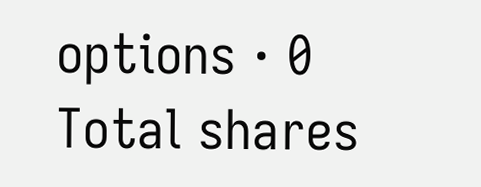options · 0 Total shares